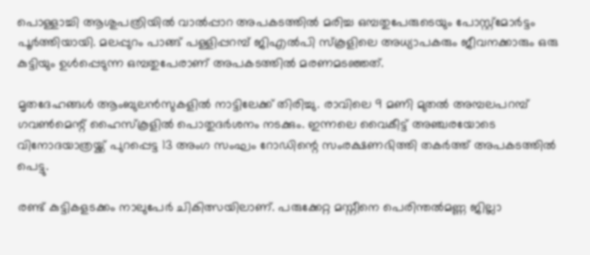പൊള്ളാച്ചി ആശുപത്രിയിൽ വാല്‍പ്പാറ അപകടത്തിൽ മരിച്ച ഒമ്പതുപേരുടെയും പോസ്റ്റ്മോർട്ടം പൂർത്തിയായി. മലപ്പുറം പാങ്ങ് പള്ളിപ്പറമ്പ് ജിഎൽപി സ്‌കൂളിലെ അധ്യാപകരും ജീവനക്കാരും ഒരു കുട്ടിയും ഉൾപ്പെടുന്ന ഒമ്പതുപേരാണ് അപകടത്തിൽ മരണമടഞ്ഞത്.

മൃതദേഹങ്ങൾ ആംബുലൻസുകളിൽ നാട്ടിലേക്ക് തിരിച്ചു. രാവിലെ 9 മണി മുതൽ അമ്പലപറമ്പ് ഗവൺമെന്റ് ഹൈസ്കൂളിൽ പൊതുദർശനം നടക്കും. ഇന്നലെ വൈകീട്ട് അഞ്ചരയോടെ വിനോദയാത്രയ്ക്ക് പുറപ്പെട്ട 13 അംഗ സംഘം റോഡിന്റെ സംരക്ഷണഭിത്തി തകർത്ത് അപകടത്തിൽ പെട്ടു.

രണ്ട് കുട്ടികളടക്കം നാലുപേർ ചികിത്സയിലാണ്. പരുക്കേറ്റ മസ്നീനെ പെരിന്തൽമണ്ണ ജില്ലാ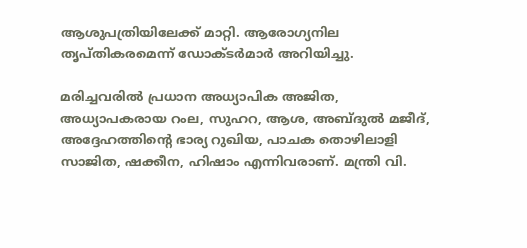ആശുപത്രിയിലേക്ക് മാറ്റി. ആരോഗ്യനില തൃപ്തികരമെന്ന് ഡോക്ടർമാർ അറിയിച്ചു.

മരിച്ചവരിൽ പ്രധാന അധ്യാപിക അജിത, അധ്യാപകരായ റംല, സുഹറ, ആശ, അബ്ദുൽ മജീദ്, അദ്ദേഹത്തിന്റെ ഭാര്യ റുഖിയ, പാചക തൊഴിലാളി സാജിത, ഷക്കീന, ഹിഷാം എന്നിവരാണ്. മന്ത്രി വി.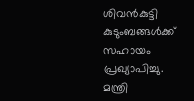ശിവൻകുട്ടി കുടുംബങ്ങൾക്ക് സഹായം പ്രഖ്യാപിച്ചു. മന്ത്രി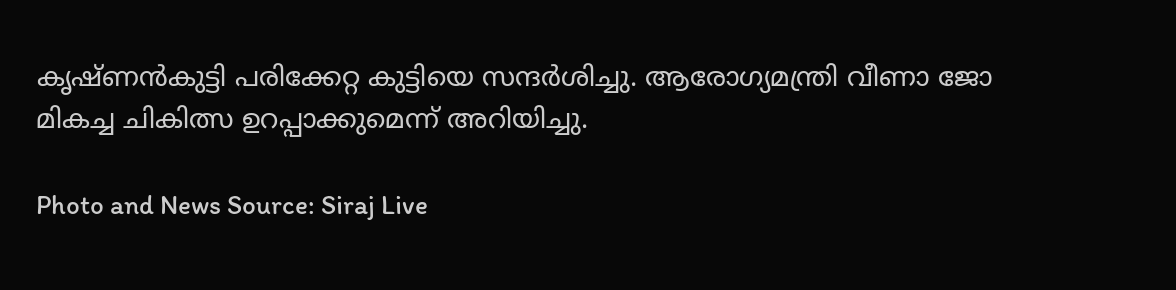കൃഷ്ണൻകുട്ടി പരിക്കേറ്റ കുട്ടിയെ സന്ദർശിച്ചു. ആരോഗ്യമന്ത്രി വീണാ ജോ മികച്ച ചികിത്സ ഉറപ്പാക്കുമെന്ന് അറിയിച്ചു.

Photo and News Source: Siraj Live